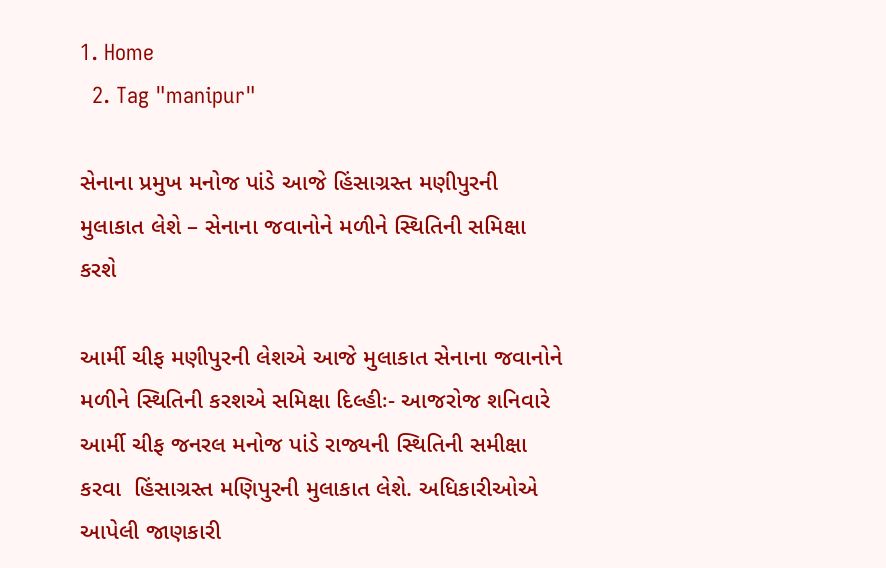1. Home
  2. Tag "manipur"

સેનાના પ્રમુખ મનોજ પાંડે આજે હિંસાગ્રસ્ત મણીપુરની મુલાકાત લેશે – સેનાના જવાનોને મળીને સ્થિતિની સમિક્ષા કરશે

આર્મી ચીફ મણીપુરની લેશએ આજે મુલાકાત સેનાના જવાનોને મળીને સ્થિતિની કરશએ સમિક્ષા દિલ્હીઃ- આજરોજ શનિવારે આર્મી ચીફ જનરલ મનોજ પાંડે રાજ્યની સ્થિતિની સમીક્ષા કરવા  હિંસાગ્રસ્ત મણિપુરની મુલાકાત લેશે. અધિકારીઓએ આપેલી જાણકારી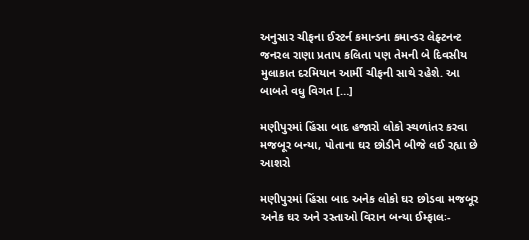અનુસાર ચીફના ઈસ્ટર્ન કમાન્ડના કમાન્ડર લેફ્ટનન્ટ જનરલ રાણા પ્રતાપ કલિતા પણ તેમની બે દિવસીય મુલાકાત દરમિયાન આર્મી ચીફની સાથે રહેશે. આ બાબતે વધુ વિગત […]

મણીપુરમાં હિંસા બાદ હજારો લોકો સ્થળાંતર કરવા મજબૂર બન્યા, પોતાના ઘર છોડીને બીજે લઈ રહ્યા છે આશરો

મણીપુરમાં હિંસા બાદ અનેક લોકો ઘર છોડવા મજબૂર અનેક ઘર અને રસ્તાઓ વિરાન બન્યા ઈમ્ફાલઃ-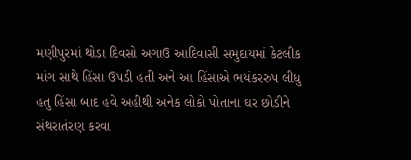મણીપુરમાં થોડા દિવસો અગાઉ આદિવાસી સમુદાયમાં કેટલીક માંગ સાથે હિંસા ઉપડી હતી અને આ હિંસાએ ભયંકરરુપ લીધુ હતુ હિંસા બાદ હવે અહીથી અનેક લોકો પોતાના ઘર છોડીને સંથરાતંરણ કરવા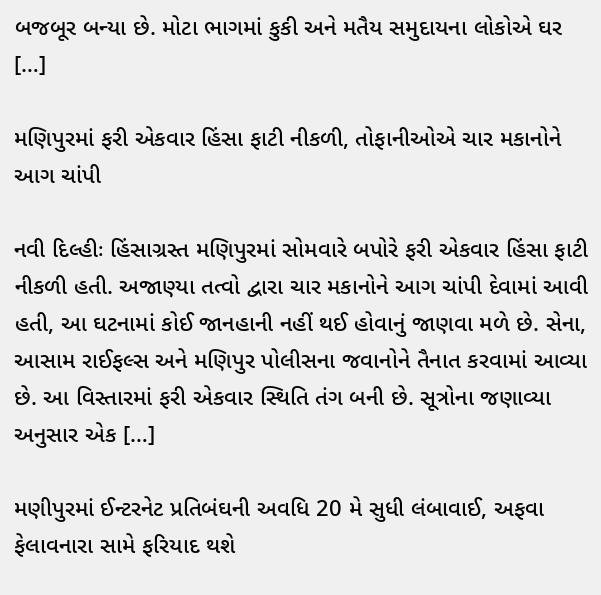બજબૂર બન્યા છે. મોટા ભાગમાં કુકી અને મતૈય સમુદાયના લોકોએ ઘર […]

મણિપુરમાં ફરી એકવાર હિંસા ફાટી નીકળી, તોફાનીઓએ ચાર મકાનોને આગ ચાંપી

નવી દિલ્હીઃ હિંસાગ્રસ્ત મણિપુરમાં સોમવારે બપોરે ફરી એકવાર હિંસા ફાટી નીકળી હતી. અજાણ્યા તત્વો દ્વારા ચાર મકાનોને આગ ચાંપી દેવામાં આવી હતી, આ ઘટનામાં કોઈ જાનહાની નહીં થઈ હોવાનું જાણવા મળે છે. સેના, આસામ રાઈફલ્સ અને મણિપુર પોલીસના જવાનોને તૈનાત કરવામાં આવ્યા છે. આ વિસ્તારમાં ફરી એકવાર સ્થિતિ તંગ બની છે. સૂત્રોના જણાવ્યા અનુસાર એક […]

મણીપુરમાં ઈન્ટરનેટ પ્રતિબંઘની અવધિ 20 મે સુધી લંબાવાઈ, અફવા ફેલાવનારા સામે ફરિયાદ થશે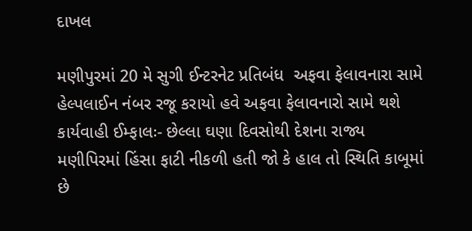દાખલ

મણીપુરમાં 20 મે સુગી ઈન્ટરનેટ પ્રતિબંધ  અફવા ફેલાવનારા સામે હેલ્પલાઈન નંબર રજૂ કરાયો હવે અફવા ફેલાવનારો સામે થશે કાર્યવાહી ઈમ્ફાલઃ- છેલ્લા ઘણા દિવસોથી દેશના રાજ્ય મણીપિરમાં હિંસા ફાટી નીકળી હતી જો કે હાલ તો સ્થિતિ કાબૂમાં છે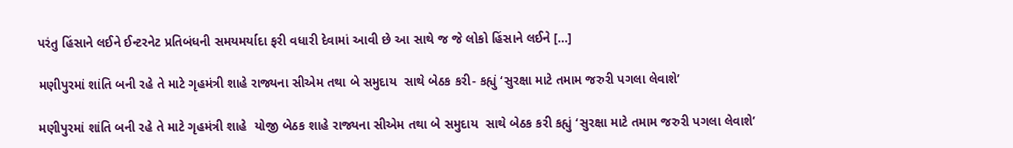પરંતુ હિંસાને લઈને ઈન્ટરનેટ પ્રતિબંધની સમયમર્યાદા ફરી વધારી દેવામાં આવી છે આ સાથે જ જે લોકો હિંસાને લઈને […]

મણીપુરમાં શાંતિ બની રહે તે માટે ગૃહમંત્રી શાહે રાજ્યના સીએમ તથા બે સમુદાય  સાથે બેઠક કરી- કહ્યું ‘સુરક્ષા માટે તમામ જરુરી પગલા લેવાશે’

મણીપુરમાં શાંતિ બની રહે તે માટે ગૃહમંત્રી શાહે  યોજી બેઠક શાહે રાજ્યના સીએમ તથા બે સમુદાય  સાથે બેઠક કરી કહ્યું ‘સુરક્ષા માટે તમામ જરુરી પગલા લેવાશે’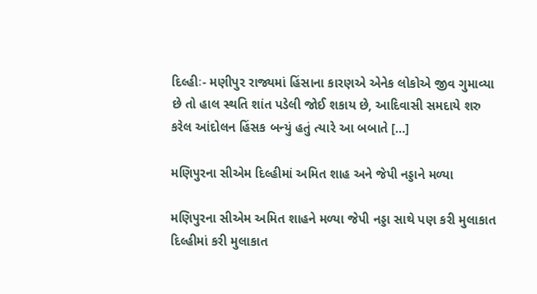દિલ્હીઃ- મણીપુર રાજ્યમાં હિંસાના કારણએ એનેક લોકોએ જીવ ગુમાવ્યા છે તો હાલ સ્થતિ શાંત પડેલી જોઈ શકાય છે, આદિવાસી સમદાયે શરુ કરેલ આંદોલન હિંસક બન્યું હતું ત્યારે આ બબાતે […]

મણિપુરના સીએમ દિલ્હીમાં અમિત શાહ અને જેપી નડ્ડાને મળ્યા

મણિપુરના સીએમ અમિત શાહને મળ્યા જેપી નડ્ડા સાથે પણ કરી મુલાકાત દિલ્હીમાં કરી મુલાકાત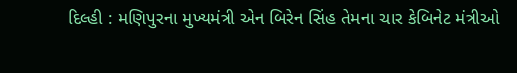દિલ્હી : મણિપુરના મુખ્યમંત્રી એન બિરેન સિંહ તેમના ચાર કેબિનેટ મંત્રીઓ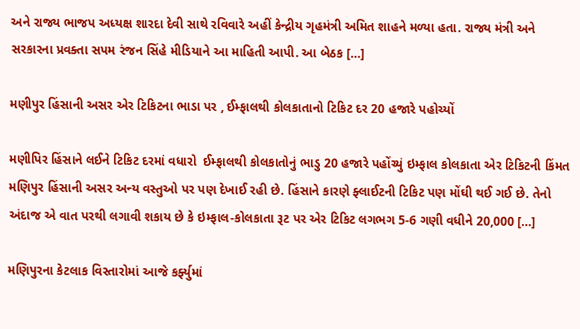અને રાજ્ય ભાજપ અધ્યક્ષ શારદા દેવી સાથે રવિવારે અહીં કેન્દ્રીય ગૃહમંત્રી અમિત શાહને મળ્યા હતા. રાજ્ય મંત્રી અને સરકારના પ્રવક્તા સપમ રંજન સિંહે મીડિયાને આ માહિતી આપી. આ બેઠક […]

મણીપુર હિંસાની અસર એર ટિકિટના ભાડા પર , ઈમ્ફાલથી કોલકાતાનો ટિકિટ દર 20 હજારે પહોચ્યોં

મણીપિર હિંસાને લઈને ટિકિટ દરમાં વધારો  ઈમ્ફાલથી કોલકાતોનું ભાડુ 20 હજારે પહોંચ્યું ઇમ્ફાલ કોલકાતા એર ટિકિટની કિંમત મણિપુર હિંસાની અસર અન્ય વસ્તુઓ પર પણ દેખાઈ રહી છે. હિંસાને કારણે ફ્લાઈટની ટિકિટ પણ મોંઘી થઈ ગઈ છે. તેનો અંદાજ એ વાત પરથી લગાવી શકાય છે કે ઇમ્ફાલ-કોલકાતા રૂટ પર એર ટિકિટ લગભગ 5-6 ગણી વધીને 20,000 […]

મણિપુરના કેટલાક વિસ્તારોમાં આજે કર્ફ્યુમાં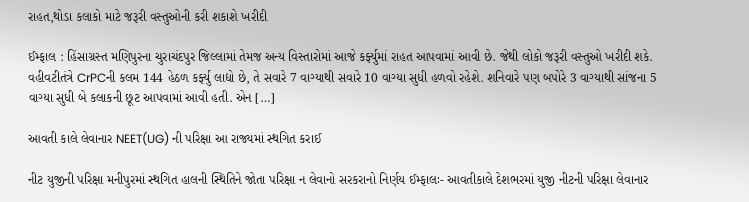રાહત,થોડા કલાકો માટે જરૂરી વસ્તુઓની કરી શકાશે ખરીદી

ઈમ્ફાલ : હિંસાગ્રસ્ત મણિપુરના ચુરાચંદપુર જિલ્લામાં તેમજ અન્ય વિસ્તારોમાં આજે કર્ફ્યુમાં રાહત આપવામાં આવી છે. જેથી લોકો જરૂરી વસ્તુઓ ખરીદી શકે. વહીવટીતંત્રે CrPCની કલમ 144 હેઠળ કર્ફ્યુ લાદ્યો છે, તે સવારે 7 વાગ્યાથી સવારે 10 વાગ્યા સુધી હળવો રહેશે. શનિવારે પણ બપોરે 3 વાગ્યાથી સાંજના 5 વાગ્યા સુધી બે કલાકની છૂટ આપવામાં આવી હતી. એન […]

આવતી કાલે લેવાનાર NEET(UG) ની પરિક્ષા આ રાજ્યમાં સ્થગિત કરાઈ

નીટ યુજીની પરિક્ષા મનીપુરમાં સ્થગિત હાલની સ્થિતિને જોતા પરિક્ષા ન લેવાનો સરકરાનો નિર્ણય ઈમ્ફાલઃ- આવતીકાલે દેશભરમાં યુજી નીટની પરિક્ષા લેવાનાર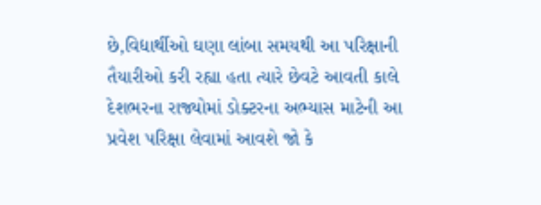છે,વિદ્યાર્થીઓ ઘણા લાંબા સમયથી આ પરિક્ષાની તૈયારીઓ કરી રહ્યા હતા ત્યારે છેવટે આવતી કાલે દેશભરના રાજ્યોમાં ડોક્ટરના અભ્યાસ માટેની આ પ્રવેશ પરિક્ષા લેવામાં આવશે જો કે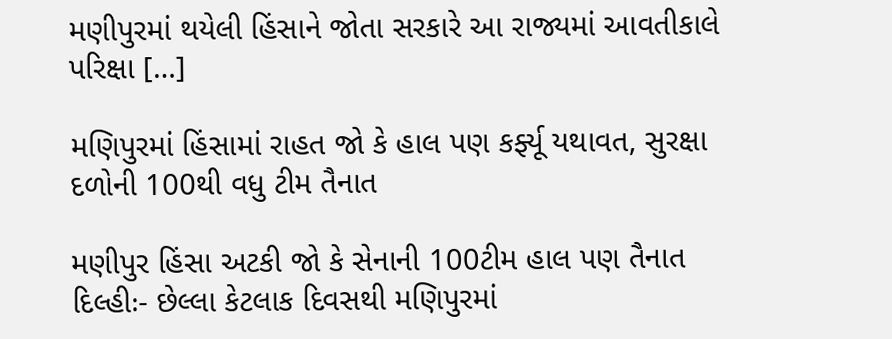મણીપુરમાં થયેલી હિંસાને જોતા સરકારે આ રાજ્યમાં આવતીકાલે પરિક્ષા […]

મણિપુરમાં હિંસામાં રાહત જો કે હાલ પણ કર્ફ્યૂ યથાવત, સુરક્ષા દળોની 100થી વધુ ટીમ તૈનાત

મણીપુર હિંસા અટકી જો કે સેનાની 100ટીમ હાલ પણ તૈનાત દિલ્હીઃ- છેલ્લા કેટલાક દિવસથી મણિપુરમાં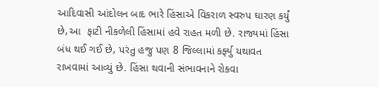આદિવાસી આંદોલન બાદ ભારે હિંસાએ વિકરાળ સ્વરુપ ઘારણ કર્યું છે,આ  ફાટી નીકળેલી હિંસામાં હવે રાહત મળી છે. રાજ્યમાં હિંસા બંધ થઈ ગઈ છે, પરંતુ હજુ પણ 8 જિલ્લામાં કર્ફ્યુ યથાવત રાખવામાં આવ્યું છે. હિંસા થવાની સંભાવનાને રોકવા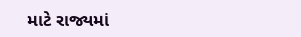માટે રાજ્યમાં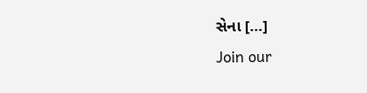સેના […]
Join our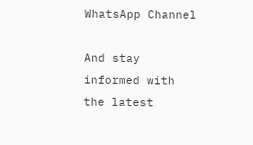WhatsApp Channel

And stay informed with the latest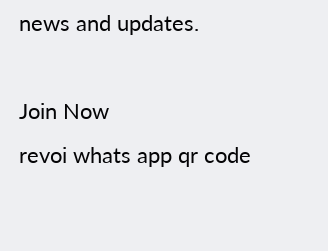news and updates.

Join Now
revoi whats app qr code